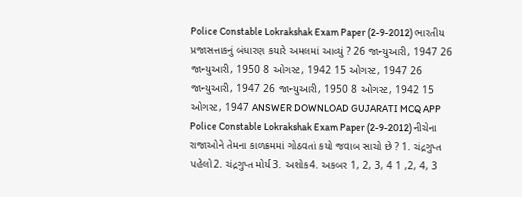Police Constable Lokrakshak Exam Paper (2-9-2012) ભારતીય પ્રજાસત્તાકનું બંધારણ કયારે અમલમાં આવ્યું ? 26 જાન્યુઆરી, 1947 26 જાન્યુઆરી, 1950 8 ઓગસ્ટ, 1942 15 ઓગસ્ટ, 1947 26 જાન્યુઆરી, 1947 26 જાન્યુઆરી, 1950 8 ઓગસ્ટ, 1942 15 ઓગસ્ટ, 1947 ANSWER DOWNLOAD GUJARATI MCQ APP
Police Constable Lokrakshak Exam Paper (2-9-2012) નીચેના રાજાઓને તેમના કાળક્રમમાં ગોઠવતાં કયો જવાબ સાચો છે ? 1. ચંદ્રગુપ્ત પહેલો2. ચંદ્રગુપ્ત મોર્ય3. અશોક4. અકબર 1, 2, 3, 4 1 ,2, 4, 3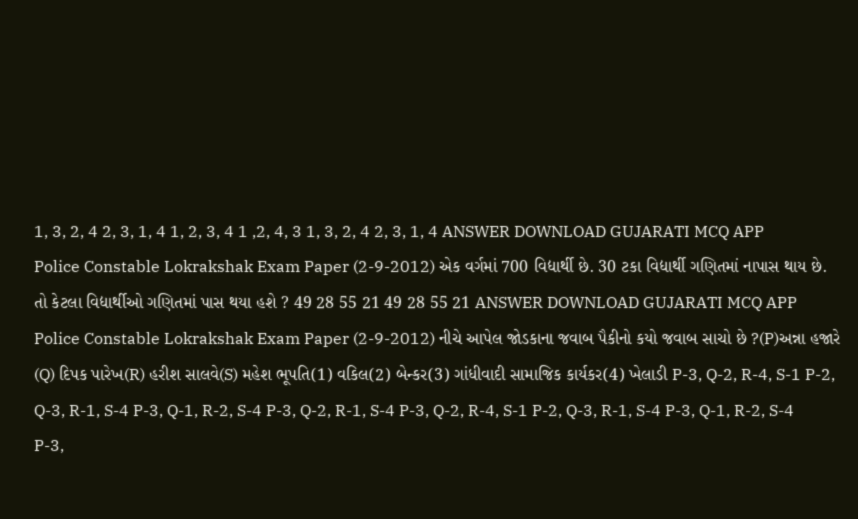1, 3, 2, 4 2, 3, 1, 4 1, 2, 3, 4 1 ,2, 4, 3 1, 3, 2, 4 2, 3, 1, 4 ANSWER DOWNLOAD GUJARATI MCQ APP
Police Constable Lokrakshak Exam Paper (2-9-2012) એક વર્ગમાં 700 વિદ્યાર્થી છે. 30 ટકા વિદ્યાર્થી ગણિતમાં નાપાસ થાય છે. તો કેટલા વિદ્યાર્થીઓ ગણિતમાં પાસ થયા હશે ? 49 28 55 21 49 28 55 21 ANSWER DOWNLOAD GUJARATI MCQ APP
Police Constable Lokrakshak Exam Paper (2-9-2012) નીચે આપેલ જોડકાના જવાબ પૈકીનો કયો જવાબ સાચો છે ?(P)અન્ના હજારે (Q) દિપક પારેખ(R) હરીશ સાલવે(S) મહેશ ભૂપતિ(1) વકિલ(2) બેન્કર(3) ગાંધીવાદી સામાજિક કાર્યકર(4) ખેલાડી P-3, Q-2, R-4, S-1 P-2, Q-3, R-1, S-4 P-3, Q-1, R-2, S-4 P-3, Q-2, R-1, S-4 P-3, Q-2, R-4, S-1 P-2, Q-3, R-1, S-4 P-3, Q-1, R-2, S-4 P-3,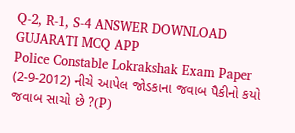Q-2, R-1, S-4 ANSWER DOWNLOAD GUJARATI MCQ APP
Police Constable Lokrakshak Exam Paper (2-9-2012) નીચે આપેલ જોડકાના જવાબ પૈકીનો કયો જવાબ સાચો છે ?(P)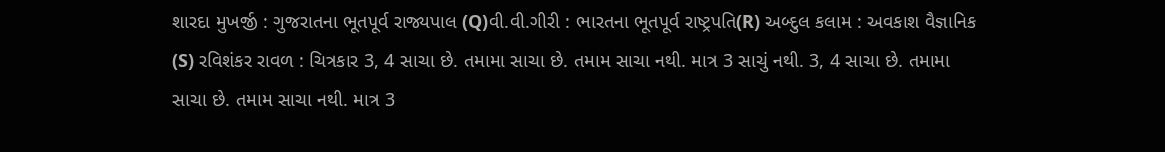શારદા મુખર્જી : ગુજરાતના ભૂતપૂર્વ રાજ્યપાલ (Q)વી.વી.ગીરી : ભારતના ભૂતપૂર્વ રાષ્ટ્રપતિ(R) અબ્દુલ કલામ : અવકાશ વૈજ્ઞાનિક (S) રવિશંકર રાવળ : ચિત્રકાર 3, 4 સાચા છે. તમામા સાચા છે. તમામ સાચા નથી. માત્ર 3 સાચું નથી. 3, 4 સાચા છે. તમામા સાચા છે. તમામ સાચા નથી. માત્ર 3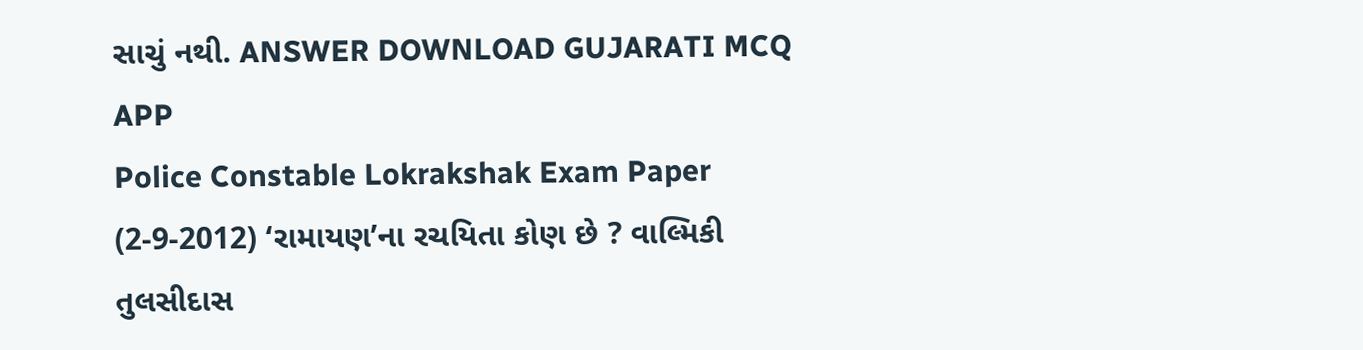સાચું નથી. ANSWER DOWNLOAD GUJARATI MCQ APP
Police Constable Lokrakshak Exam Paper (2-9-2012) ‘રામાયણ’ના રચયિતા કોણ છે ? વાલ્મિકી તુલસીદાસ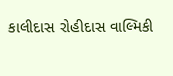કાલીદાસ રોહીદાસ વાલ્મિકી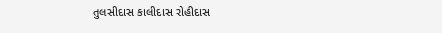તુલસીદાસ કાલીદાસ રોહીદાસ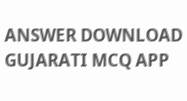ANSWER DOWNLOAD GUJARATI MCQ APP